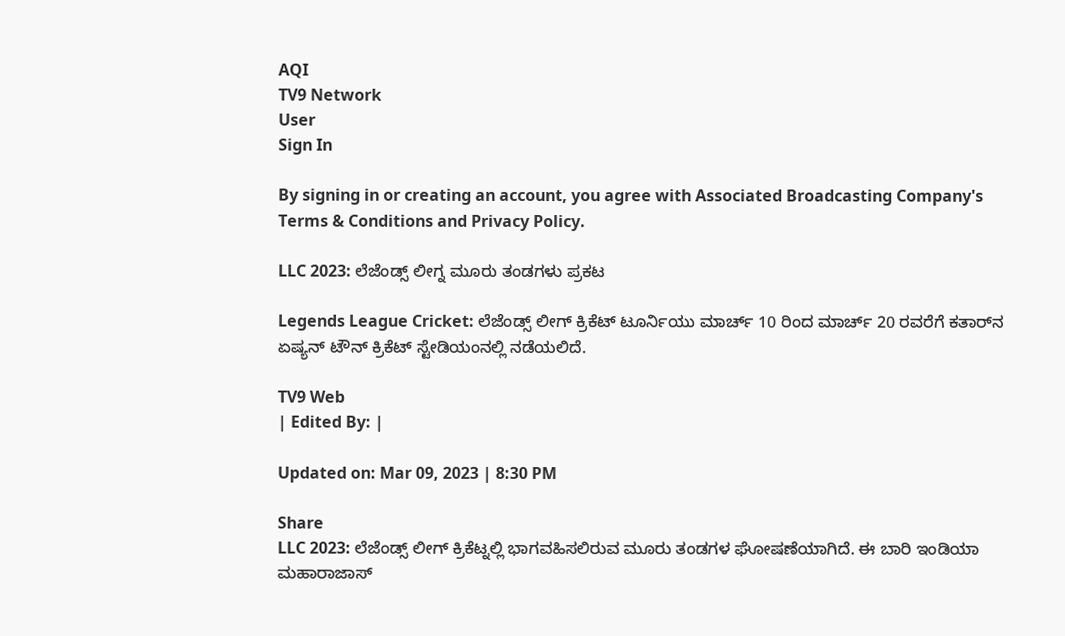AQI
TV9 Network
User
Sign In

By signing in or creating an account, you agree with Associated Broadcasting Company's Terms & Conditions and Privacy Policy.

LLC 2023: ಲೆಜೆಂಡ್ಸ್ ಲೀಗ್ನ ಮೂರು ತಂಡಗಳು ಪ್ರಕಟ

Legends League Cricket: ಲೆಜೆಂಡ್ಸ್ ಲೀಗ್ ಕ್ರಿಕೆಟ್ ಟೂರ್ನಿಯು ಮಾರ್ಚ್ 10 ರಿಂದ ಮಾರ್ಚ್ 20 ರವರೆಗೆ ಕತಾರ್‌ನ ಏಷ್ಯನ್ ಟೌನ್ ಕ್ರಿಕೆಟ್ ಸ್ಟೇಡಿಯಂನಲ್ಲಿ ನಡೆಯಲಿದೆ.

TV9 Web
| Edited By: |

Updated on: Mar 09, 2023 | 8:30 PM

Share
LLC 2023: ಲೆಜೆಂಡ್ಸ್ ಲೀಗ್ ಕ್ರಿಕೆಟ್ನಲ್ಲಿ ಭಾಗವಹಿಸಲಿರುವ ಮೂರು ತಂಡಗಳ ಘೋಷಣೆಯಾಗಿದೆ. ಈ ಬಾರಿ ಇಂಡಿಯಾ ಮಹಾರಾಜಾಸ್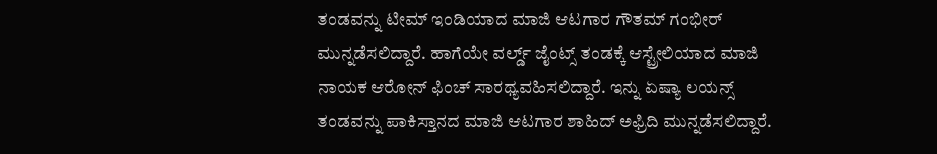ತಂಡವನ್ನು ಟೀಮ್ ಇಂಡಿಯಾದ ಮಾಜಿ ಆಟಗಾರ ಗೌತಮ್ ಗಂಭೀರ್ ಮುನ್ನಡೆಸಲಿದ್ದಾರೆ. ಹಾಗೆಯೇ ವರ್ಲ್ಡ್ ಜೈಂಟ್ಸ್ ತಂಡಕ್ಕೆ ಆಸ್ಟ್ರೇಲಿಯಾದ ಮಾಜಿ ನಾಯಕ ಆರೋನ್ ಫಿಂಚ್ ಸಾರಥ್ಯವಹಿಸಲಿದ್ದಾರೆ. ಇನ್ನು ಏಷ್ಯಾ ಲಯನ್ಸ್ ತಂಡವನ್ನು ಪಾಕಿಸ್ತಾನದ ಮಾಜಿ ಆಟಗಾರ ಶಾಹಿದ್ ಅಫ್ರಿದಿ ಮುನ್ನಡೆಸಲಿದ್ದಾರೆ.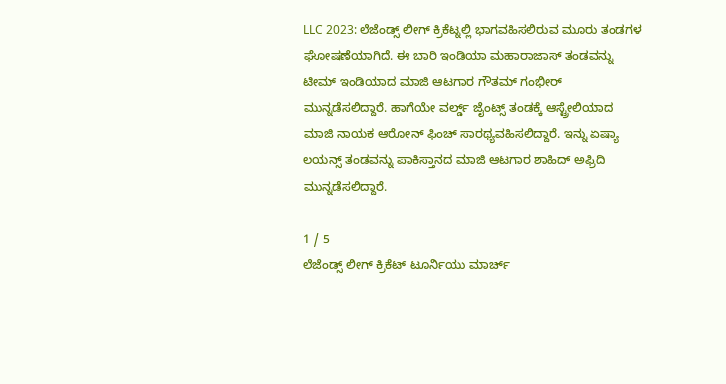LLC 2023: ಲೆಜೆಂಡ್ಸ್ ಲೀಗ್ ಕ್ರಿಕೆಟ್ನಲ್ಲಿ ಭಾಗವಹಿಸಲಿರುವ ಮೂರು ತಂಡಗಳ ಘೋಷಣೆಯಾಗಿದೆ. ಈ ಬಾರಿ ಇಂಡಿಯಾ ಮಹಾರಾಜಾಸ್ ತಂಡವನ್ನು ಟೀಮ್ ಇಂಡಿಯಾದ ಮಾಜಿ ಆಟಗಾರ ಗೌತಮ್ ಗಂಭೀರ್ ಮುನ್ನಡೆಸಲಿದ್ದಾರೆ. ಹಾಗೆಯೇ ವರ್ಲ್ಡ್ ಜೈಂಟ್ಸ್ ತಂಡಕ್ಕೆ ಆಸ್ಟ್ರೇಲಿಯಾದ ಮಾಜಿ ನಾಯಕ ಆರೋನ್ ಫಿಂಚ್ ಸಾರಥ್ಯವಹಿಸಲಿದ್ದಾರೆ. ಇನ್ನು ಏಷ್ಯಾ ಲಯನ್ಸ್ ತಂಡವನ್ನು ಪಾಕಿಸ್ತಾನದ ಮಾಜಿ ಆಟಗಾರ ಶಾಹಿದ್ ಅಫ್ರಿದಿ ಮುನ್ನಡೆಸಲಿದ್ದಾರೆ.

1 / 5
ಲೆಜೆಂಡ್ಸ್ ಲೀಗ್ ಕ್ರಿಕೆಟ್ ಟೂರ್ನಿಯು ಮಾರ್ಚ್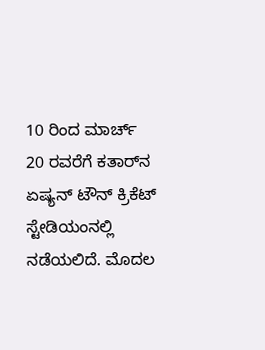10 ರಿಂದ ಮಾರ್ಚ್ 20 ರವರೆಗೆ ಕತಾರ್‌ನ ಏಷ್ಯನ್ ಟೌನ್ ಕ್ರಿಕೆಟ್ ಸ್ಟೇಡಿಯಂನಲ್ಲಿ ನಡೆಯಲಿದೆ. ಮೊದಲ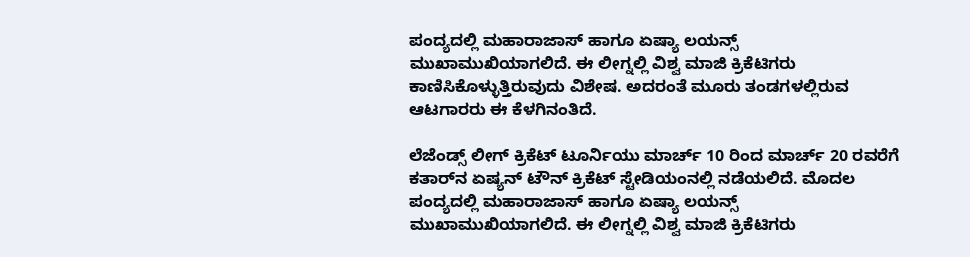ಪಂದ್ಯದಲ್ಲಿ ಮಹಾರಾಜಾಸ್ ಹಾಗೂ ಏಷ್ಯಾ ಲಯನ್ಸ್ ಮುಖಾಮುಖಿಯಾಗಲಿದೆ. ಈ ಲೀಗ್ನಲ್ಲಿ ವಿಶ್ವ ಮಾಜಿ ಕ್ರಿಕೆಟಿಗರು ಕಾಣಿಸಿಕೊಳ್ಳುತ್ತಿರುವುದು ವಿಶೇಷ. ಅದರಂತೆ ಮೂರು ತಂಡಗಳಲ್ಲಿರುವ ಆಟಗಾರರು ಈ ಕೆಳಗಿನಂತಿದೆ.

ಲೆಜೆಂಡ್ಸ್ ಲೀಗ್ ಕ್ರಿಕೆಟ್ ಟೂರ್ನಿಯು ಮಾರ್ಚ್ 10 ರಿಂದ ಮಾರ್ಚ್ 20 ರವರೆಗೆ ಕತಾರ್‌ನ ಏಷ್ಯನ್ ಟೌನ್ ಕ್ರಿಕೆಟ್ ಸ್ಟೇಡಿಯಂನಲ್ಲಿ ನಡೆಯಲಿದೆ. ಮೊದಲ ಪಂದ್ಯದಲ್ಲಿ ಮಹಾರಾಜಾಸ್ ಹಾಗೂ ಏಷ್ಯಾ ಲಯನ್ಸ್ ಮುಖಾಮುಖಿಯಾಗಲಿದೆ. ಈ ಲೀಗ್ನಲ್ಲಿ ವಿಶ್ವ ಮಾಜಿ ಕ್ರಿಕೆಟಿಗರು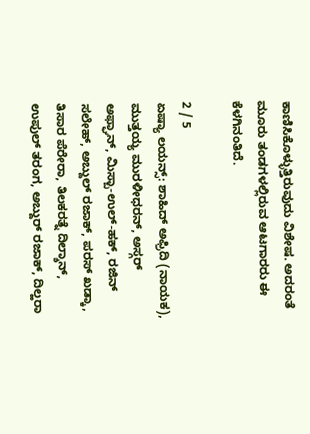ಕಾಣಿಸಿಕೊಳ್ಳುತ್ತಿರುವುದು ವಿಶೇಷ. ಅದರಂತೆ ಮೂರು ತಂಡಗಳಲ್ಲಿರುವ ಆಟಗಾರರು ಈ ಕೆಳಗಿನಂತಿದೆ.

2 / 5
ಏಷ್ಯಾ ಲಯನ್ಸ್: ಶಾಹಿದ್ ಅಫ್ರಿದಿ (ನಾಯಕ), ಮುತ್ತಯ್ಯ ಮುರಳೀಧರನ್, ಅಸ್ಗರ್ ಅಫ್ಘಾನ್, ಮಿಸ್ಬಾ-ಉಲ್-ಹಕ್, ರಜಿನ್ ಸಲೇಹ್, ಅಬ್ದುಲ್ ರಜಾಕ್, ಪರಸ್ ಖಡ್ಕಾ, ತಿಸಾರ ಪೆರೇರಾ, ತಿಲಕರತ್ನೆ ದಿಲ್ಶಾನ್, ಉಪುಲ್ ತರಂಗ, ಅಬ್ದುರ್ ರಜಾಕ್, ದಿಲ್ಹರಾ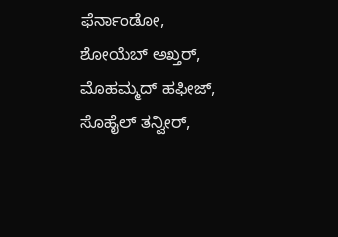ಫೆರ್ನಾಂಡೋ, ಶೋಯೆಬ್ ಅಖ್ತರ್, ಮೊಹಮ್ಮದ್ ಹಫೀಜ್, ಸೊಹೈಲ್ ತನ್ವೀರ್,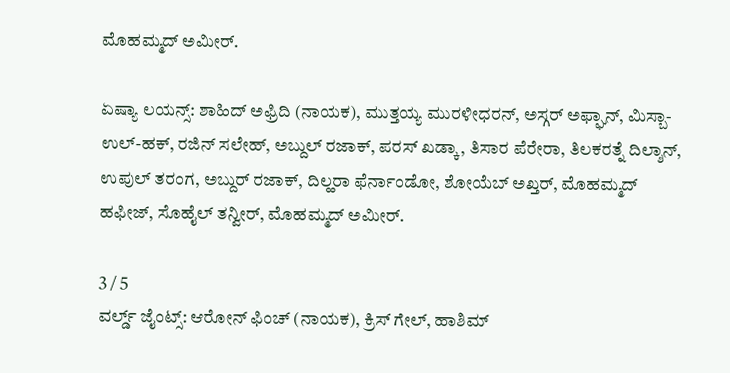ಮೊಹಮ್ಮದ್ ಅಮೀರ್.

ಏಷ್ಯಾ ಲಯನ್ಸ್: ಶಾಹಿದ್ ಅಫ್ರಿದಿ (ನಾಯಕ), ಮುತ್ತಯ್ಯ ಮುರಳೀಧರನ್, ಅಸ್ಗರ್ ಅಫ್ಘಾನ್, ಮಿಸ್ಬಾ-ಉಲ್-ಹಕ್, ರಜಿನ್ ಸಲೇಹ್, ಅಬ್ದುಲ್ ರಜಾಕ್, ಪರಸ್ ಖಡ್ಕಾ, ತಿಸಾರ ಪೆರೇರಾ, ತಿಲಕರತ್ನೆ ದಿಲ್ಶಾನ್, ಉಪುಲ್ ತರಂಗ, ಅಬ್ದುರ್ ರಜಾಕ್, ದಿಲ್ಹರಾ ಫೆರ್ನಾಂಡೋ, ಶೋಯೆಬ್ ಅಖ್ತರ್, ಮೊಹಮ್ಮದ್ ಹಫೀಜ್, ಸೊಹೈಲ್ ತನ್ವೀರ್, ಮೊಹಮ್ಮದ್ ಅಮೀರ್.

3 / 5
ವರ್ಲ್ಡ್ ಜೈಂಟ್ಸ್: ಆರೋನ್ ಫಿಂಚ್ (ನಾಯಕ), ಕ್ರಿಸ್ ಗೇಲ್, ಹಾಶಿಮ್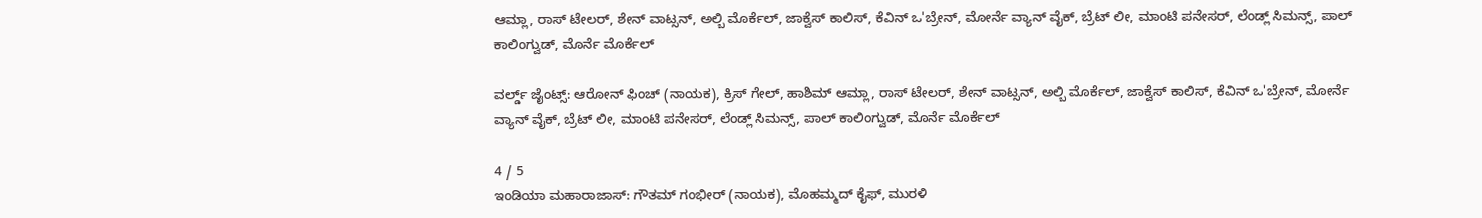ಆಮ್ಲಾ, ರಾಸ್ ಟೇಲರ್, ಶೇನ್ ವಾಟ್ಸನ್, ಅಲ್ಬಿ ಮೊರ್ಕೆಲ್, ಜಾಕ್ವೆಸ್ ಕಾಲಿಸ್, ಕೆವಿನ್ ಒ'ಬ್ರೇನ್, ಮೋರ್ನೆ ವ್ಯಾನ್ ವೈಕ್, ಬ್ರೆಟ್ ಲೀ, ಮಾಂಟಿ ಪನೇಸರ್, ಲೆಂಡ್ಲ್ ಸಿಮನ್ಸ್, ಪಾಲ್ ಕಾಲಿಂಗ್ವುಡ್, ಮೊರ್ನೆ ಮೊರ್ಕೆಲ್

ವರ್ಲ್ಡ್ ಜೈಂಟ್ಸ್: ಆರೋನ್ ಫಿಂಚ್ (ನಾಯಕ), ಕ್ರಿಸ್ ಗೇಲ್, ಹಾಶಿಮ್ ಆಮ್ಲಾ, ರಾಸ್ ಟೇಲರ್, ಶೇನ್ ವಾಟ್ಸನ್, ಅಲ್ಬಿ ಮೊರ್ಕೆಲ್, ಜಾಕ್ವೆಸ್ ಕಾಲಿಸ್, ಕೆವಿನ್ ಒ'ಬ್ರೇನ್, ಮೋರ್ನೆ ವ್ಯಾನ್ ವೈಕ್, ಬ್ರೆಟ್ ಲೀ, ಮಾಂಟಿ ಪನೇಸರ್, ಲೆಂಡ್ಲ್ ಸಿಮನ್ಸ್, ಪಾಲ್ ಕಾಲಿಂಗ್ವುಡ್, ಮೊರ್ನೆ ಮೊರ್ಕೆಲ್

4 / 5
ಇಂಡಿಯಾ ಮಹಾರಾಜಾಸ್: ಗೌತಮ್ ಗಂಭೀರ್ (ನಾಯಕ), ಮೊಹಮ್ಮದ್ ಕೈಫ್, ಮುರಳಿ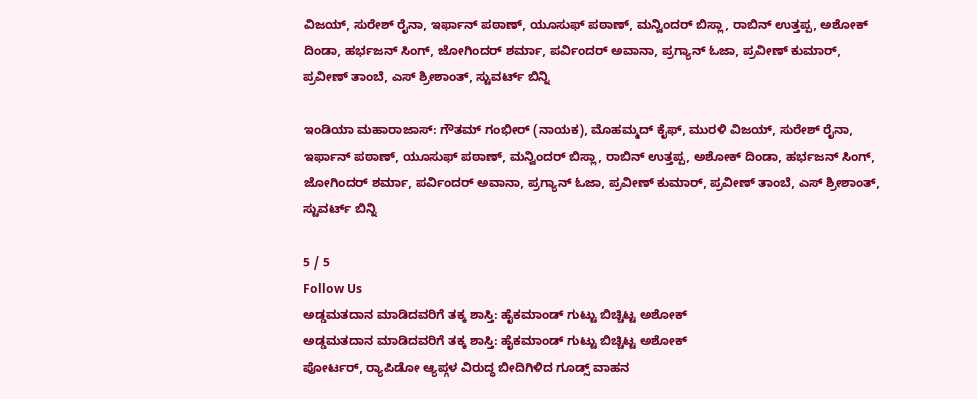ವಿಜಯ್, ಸುರೇಶ್ ರೈನಾ, ಇರ್ಫಾನ್ ಪಠಾಣ್, ಯೂಸುಫ್ ಪಠಾಣ್, ಮನ್ವಿಂದರ್ ಬಿಸ್ಲಾ, ರಾಬಿನ್ ಉತ್ತಪ್ಪ, ಅಶೋಕ್ ದಿಂಡಾ, ಹರ್ಭಜನ್ ಸಿಂಗ್, ಜೋಗಿಂದರ್ ಶರ್ಮಾ, ಪರ್ವಿಂದರ್ ಅವಾನಾ, ಪ್ರಗ್ಯಾನ್ ಓಜಾ, ಪ್ರವೀಣ್ ಕುಮಾರ್, ಪ್ರವೀಣ್ ತಾಂಬೆ, ಎಸ್ ಶ್ರೀಶಾಂತ್, ಸ್ಟುವರ್ಟ್ ಬಿನ್ನಿ

ಇಂಡಿಯಾ ಮಹಾರಾಜಾಸ್: ಗೌತಮ್ ಗಂಭೀರ್ (ನಾಯಕ), ಮೊಹಮ್ಮದ್ ಕೈಫ್, ಮುರಳಿ ವಿಜಯ್, ಸುರೇಶ್ ರೈನಾ, ಇರ್ಫಾನ್ ಪಠಾಣ್, ಯೂಸುಫ್ ಪಠಾಣ್, ಮನ್ವಿಂದರ್ ಬಿಸ್ಲಾ, ರಾಬಿನ್ ಉತ್ತಪ್ಪ, ಅಶೋಕ್ ದಿಂಡಾ, ಹರ್ಭಜನ್ ಸಿಂಗ್, ಜೋಗಿಂದರ್ ಶರ್ಮಾ, ಪರ್ವಿಂದರ್ ಅವಾನಾ, ಪ್ರಗ್ಯಾನ್ ಓಜಾ, ಪ್ರವೀಣ್ ಕುಮಾರ್, ಪ್ರವೀಣ್ ತಾಂಬೆ, ಎಸ್ ಶ್ರೀಶಾಂತ್, ಸ್ಟುವರ್ಟ್ ಬಿನ್ನಿ

5 / 5
Follow Us
ಅಡ್ಡಮತದಾನ ಮಾಡಿದವರಿಗೆ ತಕ್ಕ ಶಾಸ್ತಿ: ಹೈಕಮಾಂಡ್ ಗುಟ್ಟು ಬಿಚ್ಚಿಟ್ಟ ಅಶೋಕ್
ಅಡ್ಡಮತದಾನ ಮಾಡಿದವರಿಗೆ ತಕ್ಕ ಶಾಸ್ತಿ: ಹೈಕಮಾಂಡ್ ಗುಟ್ಟು ಬಿಚ್ಚಿಟ್ಟ ಅಶೋಕ್
ಪೋರ್ಟರ್, ರ‍್ಯಾಪಿಡೋ ಆ್ಯಪ್ಗಳ ವಿರುದ್ಧ ಬೀದಿಗಿಳಿದ ಗೂಡ್ಸ್ ವಾಹನ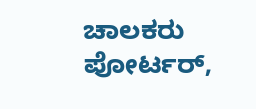ಚಾಲಕರು
ಪೋರ್ಟರ್,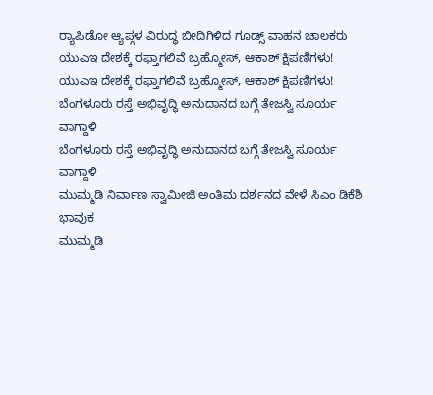ರ‍್ಯಾಪಿಡೋ ಆ್ಯಪ್ಗಳ ವಿರುದ್ಧ ಬೀದಿಗಿಳಿದ ಗೂಡ್ಸ್ ವಾಹನ ಚಾಲಕರು
ಯುಎಇ ದೇಶಕ್ಕೆ ರಫ್ತಾಗಲಿವೆ ಬ್ರಹ್ಮೋಸ್, ಆಕಾಶ್ ಕ್ಷಿಪಣಿಗಳು!
ಯುಎಇ ದೇಶಕ್ಕೆ ರಫ್ತಾಗಲಿವೆ ಬ್ರಹ್ಮೋಸ್, ಆಕಾಶ್ ಕ್ಷಿಪಣಿಗಳು!
ಬೆಂಗಳೂರು ರಸ್ತೆ ಅಭಿವೃದ್ಧಿ ಅನುದಾನದ ಬಗ್ಗೆ ತೇಜಸ್ವಿ ಸೂರ್ಯ ವಾಗ್ದಾಳಿ
ಬೆಂಗಳೂರು ರಸ್ತೆ ಅಭಿವೃದ್ಧಿ ಅನುದಾನದ ಬಗ್ಗೆ ತೇಜಸ್ವಿ ಸೂರ್ಯ ವಾಗ್ದಾಳಿ
ಮುಮ್ಮಡಿ ನಿರ್ವಾಣ ಸ್ವಾಮೀಜಿ ಅಂತಿಮ ದರ್ಶನದ ವೇಳೆ ಸಿಎಂ ಡಿಕೆಶಿ ಭಾವುಕ
ಮುಮ್ಮಡಿ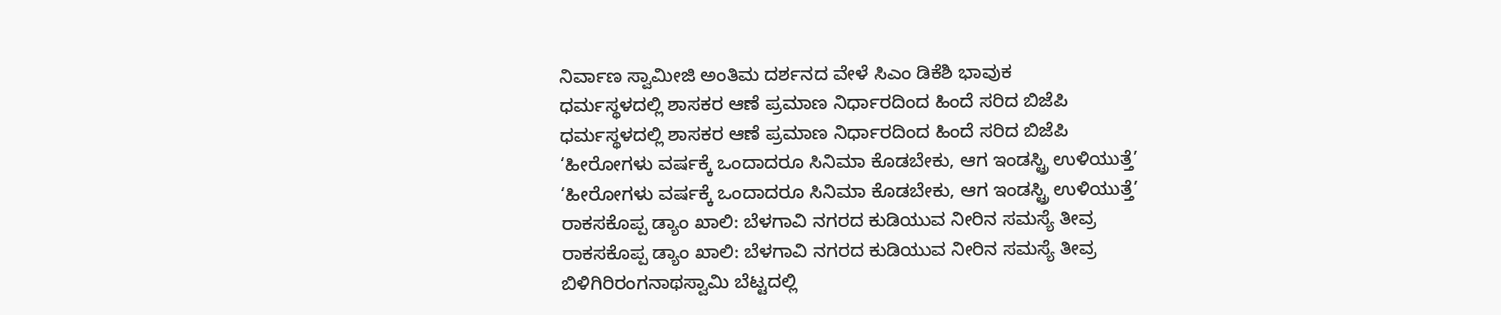ನಿರ್ವಾಣ ಸ್ವಾಮೀಜಿ ಅಂತಿಮ ದರ್ಶನದ ವೇಳೆ ಸಿಎಂ ಡಿಕೆಶಿ ಭಾವುಕ
ಧರ್ಮಸ್ಥಳದಲ್ಲಿ ಶಾಸಕರ ಆಣೆ ಪ್ರಮಾಣ ನಿರ್ಧಾರದಿಂದ ಹಿಂದೆ ಸರಿದ ಬಿಜೆಪಿ
ಧರ್ಮಸ್ಥಳದಲ್ಲಿ ಶಾಸಕರ ಆಣೆ ಪ್ರಮಾಣ ನಿರ್ಧಾರದಿಂದ ಹಿಂದೆ ಸರಿದ ಬಿಜೆಪಿ
‘ಹೀರೋಗಳು ವರ್ಷಕ್ಕೆ ಒಂದಾದರೂ ಸಿನಿಮಾ ಕೊಡಬೇಕು, ಆಗ ಇಂಡಸ್ಟ್ರಿ ಉಳಿಯುತ್ತೆ’
‘ಹೀರೋಗಳು ವರ್ಷಕ್ಕೆ ಒಂದಾದರೂ ಸಿನಿಮಾ ಕೊಡಬೇಕು, ಆಗ ಇಂಡಸ್ಟ್ರಿ ಉಳಿಯುತ್ತೆ’
ರಾಕಸಕೊಪ್ಪ ಡ್ಯಾಂ ಖಾಲಿ: ಬೆಳಗಾವಿ ನಗರದ ಕುಡಿಯುವ ನೀರಿನ ಸಮಸ್ಯೆ ತೀವ್ರ
ರಾಕಸಕೊಪ್ಪ ಡ್ಯಾಂ ಖಾಲಿ: ಬೆಳಗಾವಿ ನಗರದ ಕುಡಿಯುವ ನೀರಿನ ಸಮಸ್ಯೆ ತೀವ್ರ
ಬಿಳಿಗಿರಿರಂಗನಾಥಸ್ವಾಮಿ ಬೆಟ್ಟದಲ್ಲಿ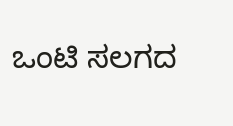ಒಂಟಿ ಸಲಗದ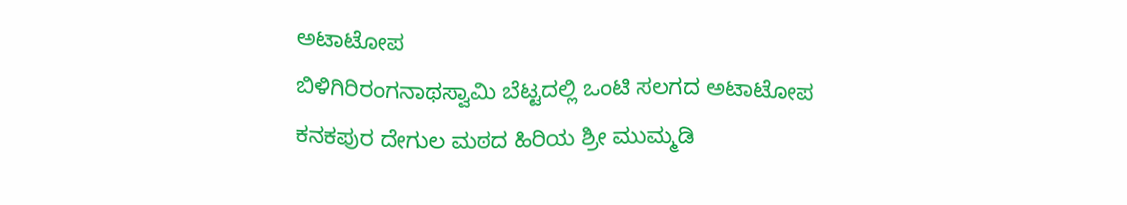ಅಟಾಟೋಪ
ಬಿಳಿಗಿರಿರಂಗನಾಥಸ್ವಾಮಿ ಬೆಟ್ಟದಲ್ಲಿ ಒಂಟಿ ಸಲಗದ ಅಟಾಟೋಪ
ಕನಕಪುರ ದೇಗುಲ ಮಠದ ಹಿರಿಯ ಶ್ರೀ ಮುಮ್ಮಡಿ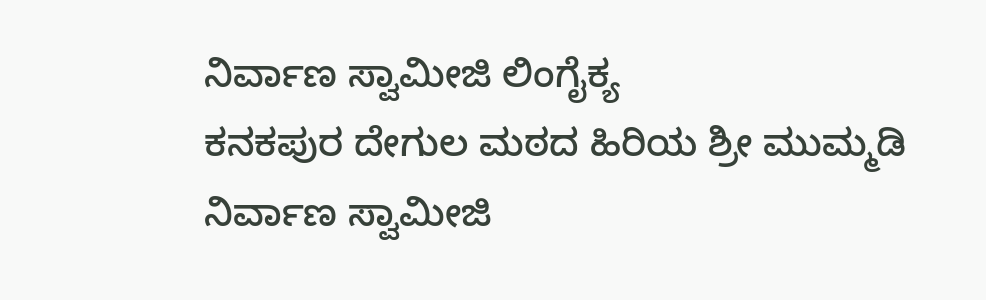ನಿರ್ವಾಣ ಸ್ವಾಮೀಜಿ ಲಿಂಗೈಕ್ಯ
ಕನಕಪುರ ದೇಗುಲ ಮಠದ ಹಿರಿಯ ಶ್ರೀ ಮುಮ್ಮಡಿ ನಿರ್ವಾಣ ಸ್ವಾಮೀಜಿ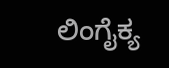ಲಿಂಗೈಕ್ಯ